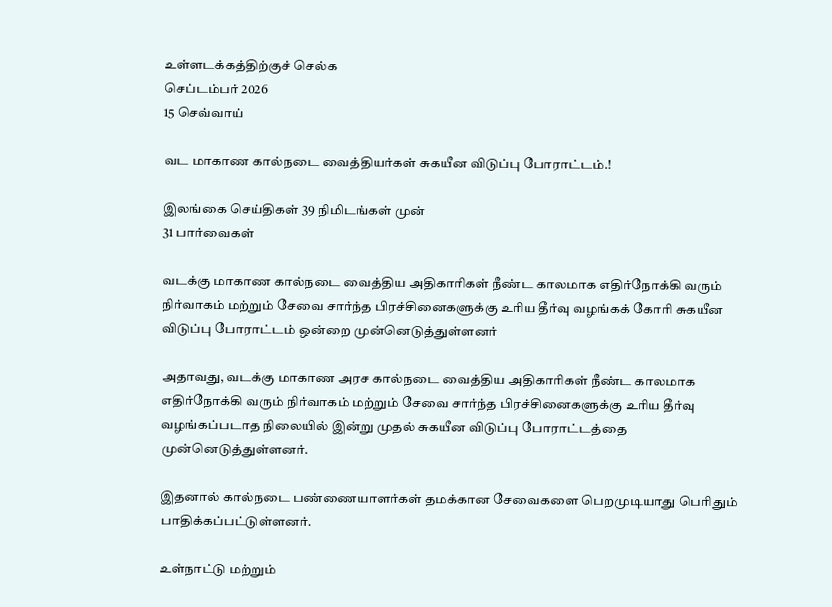உள்ளடக்கத்திற்குச் செல்க
செப்டம்பர் 2026
15 செவ்வாய்

வட மாகாண கால்நடை வைத்தியர்கள் சுகயீன விடுப்பு போராட்டம்.!

இலங்கை செய்திகள் 39 நிமிடங்கள் முன்
31 பார்வைகள்

வடக்கு மாகாண கால்நடை வைத்திய அதிகாரிகள் நீண்ட காலமாக எதிர்நோக்கி வரும் நிர்வாகம் மற்றும் சேவை சார்ந்த பிரச்சினைகளுக்கு உரிய தீர்வு வழங்கக் கோரி சுகயீன விடுப்பு போராட்டம் ஒன்றை முன்னெடுத்துள்ளனர்

அதாவது, வடக்கு மாகாண அரச கால்நடை வைத்திய அதிகாரிகள் நீண்ட காலமாக எதிர்நோக்கி வரும் நிர்வாகம் மற்றும் சேவை சார்ந்த பிரச்சினைகளுக்கு உரிய தீர்வு வழங்கப்படாத நிலையில் இன்று முதல் சுகயீன விடுப்பு போராட்டத்தை முன்னெடுத்துள்ளனர்.

இதனால் கால்நடை பண்ணையாளர்கள் தமக்கான சேவைகளை பெறமுடியாது பெரிதும் பாதிக்கப்பட்டுள்ளனர்.

உள்நாட்டு மற்றும்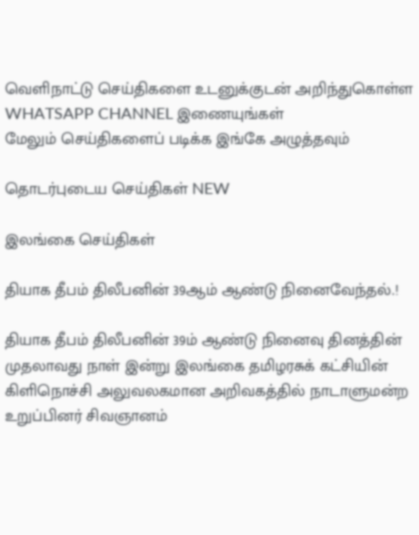வெளிநாட்டு செய்திகளை உடனுக்குடன் அறிந்துகொள்ள WHATSAPP CHANNEL இணையுங்கள்
மேலும் செய்திகளைப் படிக்க இங்கே அழுத்தவும்

தொடர்புடைய செய்திகள் NEW

இலங்கை செய்திகள்

தியாக தீபம் திலீபனின் 39ஆம் ஆண்டு நினைவேந்தல்.!

தியாக தீபம் திலீபனின் 39ம் ஆண்டு நினைவு தினத்தின் முதலாவது நாள் இன்று இலங்கை தமிழரசுக் கட்சியின் கிளிநொச்சி அலுவலகமான அறிவகத்தில் நாடாளுமன்ற உறுப்பினர் சிவஞானம்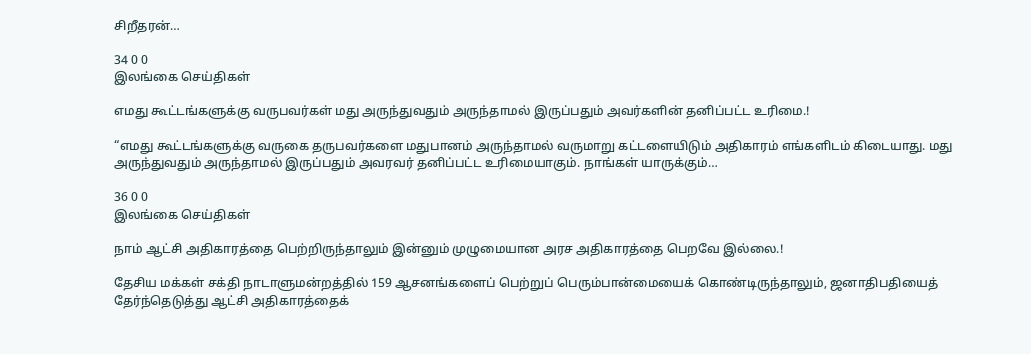சிறீதரன்…

34 0 0
இலங்கை செய்திகள்

எமது கூட்டங்களுக்கு வருபவர்கள் மது அருந்துவதும் அருந்தாமல் இருப்பதும் அவர்களின் தனிப்பட்ட உரிமை.!

“எமது கூட்டங்களுக்கு வருகை தருபவர்களை மதுபானம் அருந்தாமல் வருமாறு கட்டளையிடும் அதிகாரம் எங்களிடம் கிடையாது. மது அருந்துவதும் அருந்தாமல் இருப்பதும் அவரவர் தனிப்பட்ட உரிமையாகும். நாங்கள் யாருக்கும்…

36 0 0
இலங்கை செய்திகள்

நாம் ஆட்சி அதிகாரத்தை பெற்றிருந்தாலும் இன்னும் முழுமையான அரச அதிகாரத்தை பெறவே இல்லை.!

தேசிய மக்கள் சக்தி நாடாளுமன்றத்தில் 159 ஆசனங்களைப் பெற்றுப் பெரும்பான்மையைக் கொண்டிருந்தாலும், ஜனாதிபதியைத் தேர்ந்தெடுத்து ஆட்சி அதிகாரத்தைக்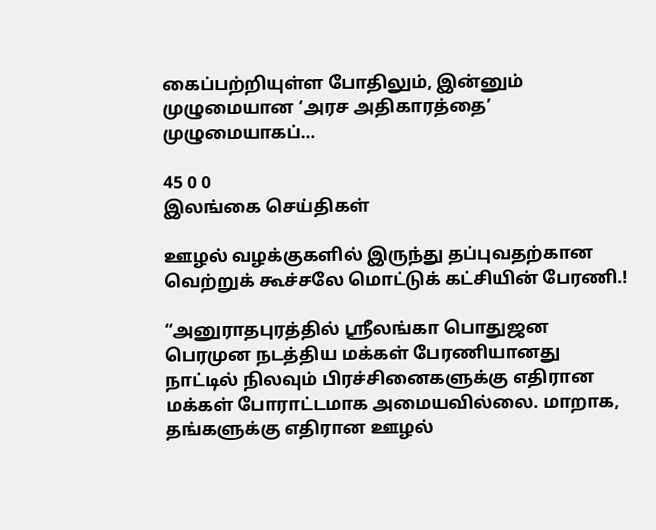கைப்பற்றியுள்ள போதிலும், இன்னும் முழுமையான ‘அரச அதிகாரத்தை’ முழுமையாகப்…

45 0 0
இலங்கை செய்திகள்

ஊழல் வழக்குகளில் இருந்து தப்புவதற்கான வெற்றுக் கூச்சலே மொட்டுக் கட்சியின் பேரணி.!

“அனுராதபுரத்தில் ஸ்ரீலங்கா பொதுஜன பெரமுன நடத்திய மக்கள் பேரணியானது நாட்டில் நிலவும் பிரச்சினைகளுக்கு எதிரான மக்கள் போராட்டமாக அமையவில்லை. மாறாக, தங்களுக்கு எதிரான ஊழல்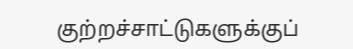குற்றச்சாட்டுகளுக்குப்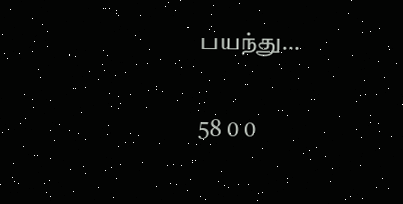பயந்து…

58 0 0